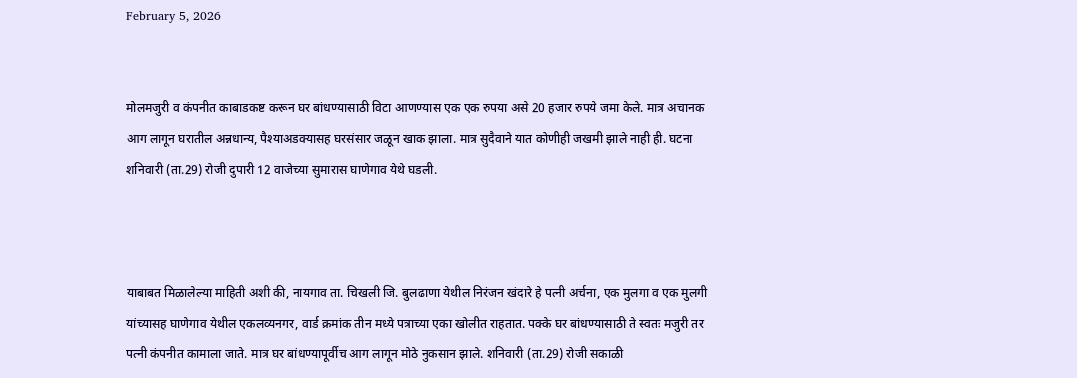February 5, 2026


मोलमजुरी व कंपनीत काबाडकष्ट करून घर बांधण्यासाठी विटा आणण्यास एक एक रुपया असे 20 हजार रुपये जमा केले. मात्र अचानक आग लागून घरातील अन्नधान्य, पैश्याअडक्यासह घरसंसार जळून खाक झाला. मात्र सुदैवाने यात कोणीही जखमी झाले नाही ही. घटना शनिवारी (ता.29) रोजी दुपारी 12 वाजेच्या सुमारास घाणेगाव येथे घडली.



याबाबत मिळालेल्या माहिती अशी की, नायगाव ता. चिखली जि. बुलढाणा येथील निरंजन खंदारे हे पत्नी अर्चना, एक मुलगा व एक मुलगी यांच्यासह घाणेगाव येथील एकलव्यनगर, वार्ड क्रमांक तीन मध्ये पत्राच्या एका खोलीत राहतात. पक्के घर बांधण्यासाठी ते स्वतः मजुरी तर पत्नी कंपनीत कामाला जाते. मात्र घर बांधण्यापूर्वीच आग लागून मोठे नुकसान झाले. शनिवारी (ता.29) रोजी सकाळी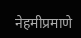नेहमीप्रमाणे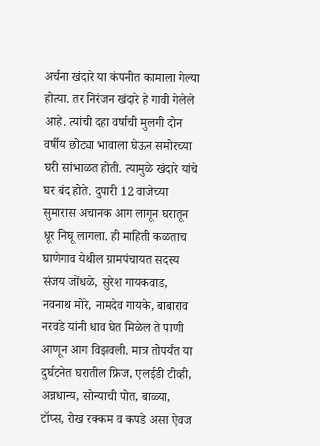अर्चना खंदारे या कंपनीत कामाला गेल्या होत्या. तर निरंजन खंदारे हे गावी गेलेले आहे. त्यांची दहा वर्षाची मुलगी दोन वर्षीय छोट्या भावाला घेऊन समोरच्या घरी सांभाळत होती. त्यामुळे खंदारे यांचे घर बंद होते. दुपारी 12 वाजेच्या सुमारास अचानक आग लागून घरातून धूर निघू लागला. ही माहिती कळताच घाणेगाव येथील ग्रामपंचायत सदस्य संजय जोंधळे, सुरेश गायकवाड, नवनाथ मोरे, नामदेव गायके, बाबाराव नरवडे यांनी धाव घेत मिळेल ते पाणी आणून आग विझवली. मात्र तोपर्यंत या दुर्घटनेत घरातील फ्रिज, एलईडी टीव्ही, अन्नधान्य, सोन्याची पोत, बाळ्या, टॉप्स, रोख रक्कम व कपडे असा ऐवज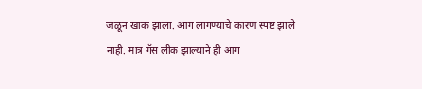जळून खाक झाला. आग लागण्याचे कारण स्पष्ट झाले नाही. मात्र गॅस लीक झाल्याने ही आग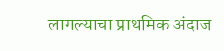लागल्याचा प्राथमिक अंदाज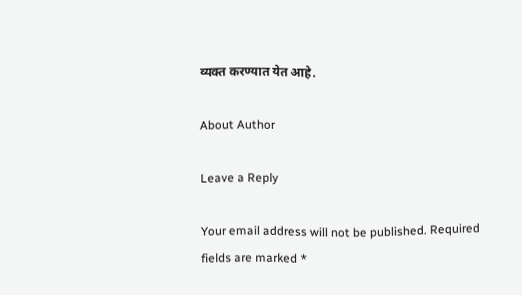व्यक्त करण्यात येत आहे.

About Author

Leave a Reply

Your email address will not be published. Required fields are marked *